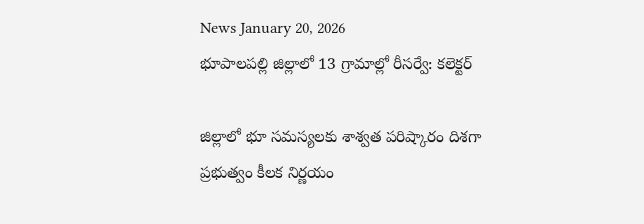News January 20, 2026
భూపాలపల్లి జిల్లాలో 13 గ్రామాల్లో రీసర్వే: కలెక్టర్

జిల్లాలో భూ సమస్యలకు శాశ్వత పరిష్కారం దిశగా ప్రభుత్వం కీలక నిర్ణయం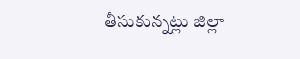తీసుకున్నట్లు జిల్లా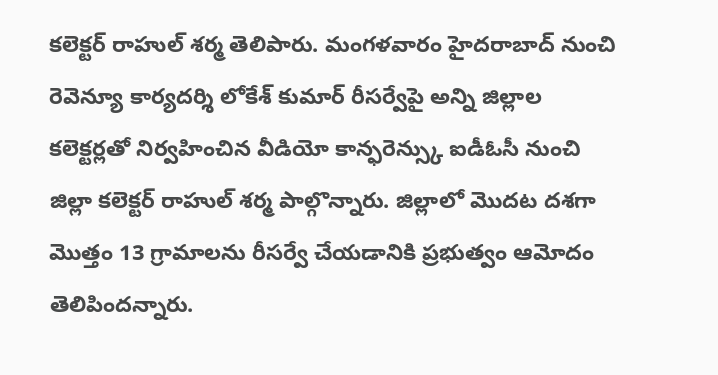కలెక్టర్ రాహుల్ శర్మ తెలిపారు. మంగళవారం హైదరాబాద్ నుంచి రెవెన్యూ కార్యదర్శి లోకేశ్ కుమార్ రీసర్వేపై అన్ని జిల్లాల కలెక్టర్లతో నిర్వహించిన వీడియో కాన్ఫరెన్స్కు ఐడీఓసీ నుంచి జిల్లా కలెక్టర్ రాహుల్ శర్మ పాల్గొన్నారు. జిల్లాలో మొదట దశగా మొత్తం 13 గ్రామాలను రీసర్వే చేయడానికి ప్రభుత్వం ఆమోదం తెలిపిందన్నారు.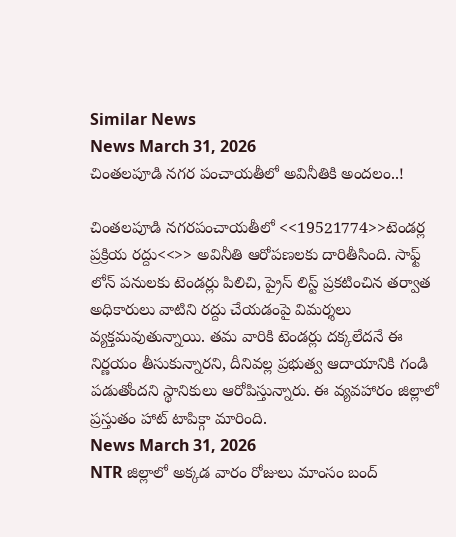Similar News
News March 31, 2026
చింతలపూడి నగర పంచాయతీలో అవినీతికి అందలం..!

చింతలపూడి నగరపంచాయతీలో <<19521774>>టెండర్ల ప్రక్రియ రద్దు<<>> అవినీతి ఆరోపణలకు దారితీసింది. సాఫ్ట్ లోన్ పనులకు టెండర్లు పిలిచి, ప్రైస్ లిస్ట్ ప్రకటించిన తర్వాత అధికారులు వాటిని రద్దు చేయడంపై విమర్శలు వ్యక్తమవుతున్నాయి. తమ వారికి టెండర్లు దక్కలేదనే ఈ నిర్ణయం తీసుకున్నారని, దీనివల్ల ప్రభుత్వ ఆదాయానికి గండి పడుతోందని స్థానికులు ఆరోపిస్తున్నారు. ఈ వ్యవహారం జిల్లాలో ప్రస్తుతం హాట్ టాపిక్గా మారింది.
News March 31, 2026
NTR జిల్లాలో అక్కడ వారం రోజులు మాంసం బంద్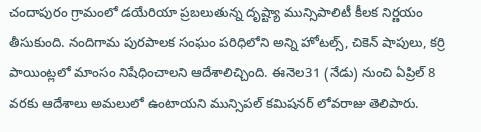చందాపురం గ్రామంలో డయేరియా ప్రబలుతున్న దృష్ట్యా మున్సిపాలిటీ కీలక నిర్ణయం తీసుకుంది. నందిగామ పురపాలక సంఘం పరిధిలోని అన్ని హోటల్స్, చికెన్ షాపులు, కర్రి పాయింట్లలో మాంసం నిషేధించాలని ఆదేశాలిచ్చింది. ఈనెల31 (నేడు) నుంచి ఏప్రిల్ 8 వరకు ఆదేశాలు అమలులో ఉంటాయని మున్సిపల్ కమిషనర్ లోవరాజు తెలిపారు.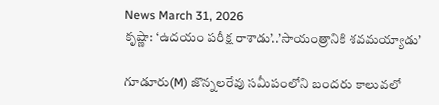News March 31, 2026
కృష్ణా: ‘ఉదయం పరీక్ష రాశాడు’..’సాయంత్రానికి శవమయ్యాడు’

గూడూరు(M) జొన్నలరేవు సమీపంలోని బందరు కాలువలో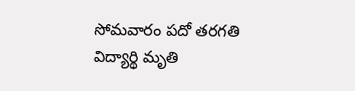సోమవారం పదో తరగతి విద్యార్థి మృతి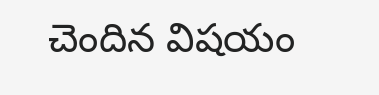చెందిన విషయం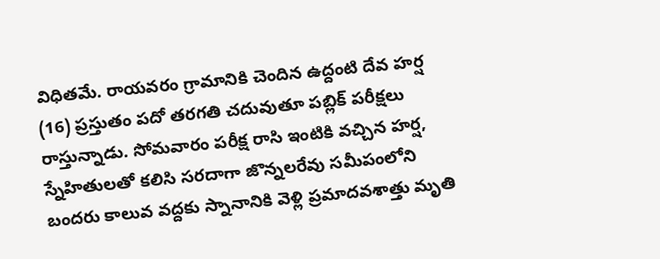విధితమే. రాయవరం గ్రామానికి చెందిన ఉద్దంటి దేవ హర్ష (16) ప్రస్తుతం పదో తరగతి చదువుతూ పబ్లిక్ పరీక్షలు రాస్తున్నాడు. సోమవారం పరీక్ష రాసి ఇంటికి వచ్చిన హర్ష, స్నేహితులతో కలిసి సరదాగా జొన్నలరేవు సమీపంలోని బందరు కాలువ వద్దకు స్నానానికి వెళ్లి ప్రమాదవశాత్తు మృతి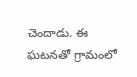చెందాడు. ఈ ఘటనతో గ్రామంలో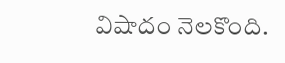విషాదం నెలకొంది.